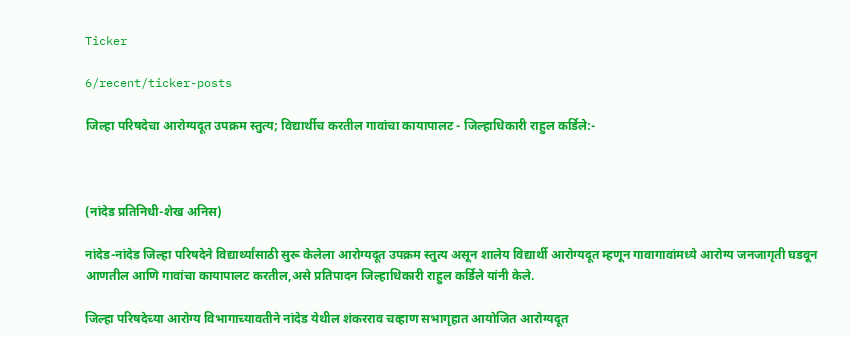Ticker

6/recent/ticker-posts

जिल्हा परिषदेचा आरोग्यदूत उपक्रम स्तुत्य; विद्यार्थीच करतील गावांचा कायापालट - जिल्हाधिकारी राहुल कर्डिले:-



(नांदेड प्रतिनिधी-शेख अनिस)

नांदेड-नांदेड जिल्हा परिषदेने विद्यार्थ्यांसाठी सुरू केलेला आरोग्यदूत उपक्रम स्तुत्य असून शालेय विद्यार्थी आरोग्यदूत म्हणून गावागावांमध्ये आरोग्य जनजागृती घडवून आणतील आणि गावांचा कायापालट करतील,असे प्रतिपादन जिल्हाधिकारी राहुल कर्डिले यांनी केले.

जिल्हा परिषदेच्या आरोग्य विभागाच्यावतीने नांदेड येथील शंकरराव चव्हाण सभागृहात आयोजित आरोग्यदूत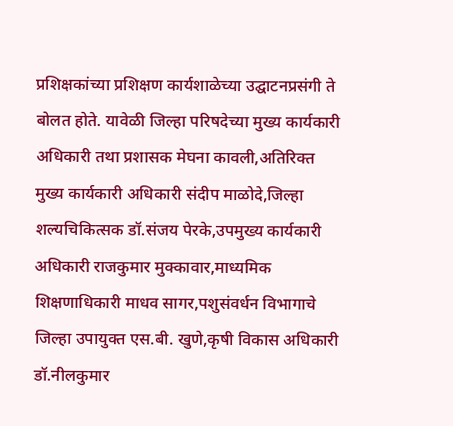प्रशिक्षकांच्या प्रशिक्षण कार्यशाळेच्या उद्घाटनप्रसंगी ते बोलत होते. यावेळी जिल्हा परिषदेच्या मुख्य कार्यकारी अधिकारी तथा प्रशासक मेघना कावली,अतिरिक्त मुख्य कार्यकारी अधिकारी संदीप माळोदे,जिल्हा शल्यचिकित्सक डॉ.संजय पेरके,उपमुख्य कार्यकारी अधिकारी राजकुमार मुक्कावार,माध्यमिक शिक्षणाधिकारी माधव सागर,पशुसंवर्धन विभागाचे जिल्हा उपायुक्त एस.बी. खुणे,कृषी विकास अधिकारी डॉ.नीलकुमार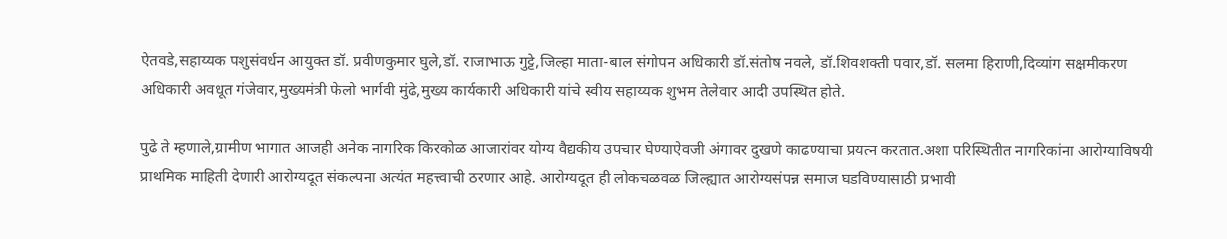ऐतवडे,सहाय्यक पशुसंवर्धन आयुक्त डॉ. प्रवीणकुमार घुले,डॉ. राजाभाऊ गुट्टे,जिल्हा माता-बाल संगोपन अधिकारी डॉ.संतोष नवले, डॉ.शिवशक्ती पवार,डॉ. सलमा हिराणी,दिव्यांग सक्षमीकरण अधिकारी अवधूत गंजेवार,मुख्यमंत्री फेलो भार्गवी मुंढे,मुख्य कार्यकारी अधिकारी यांचे स्वीय सहाय्यक शुभम तेलेवार आदी उपस्थित होते.

पुढे ते म्हणाले,ग्रामीण भागात आजही अनेक नागरिक किरकोळ आजारांवर योग्य वैद्यकीय उपचार घेण्याऐवजी अंगावर दुखणे काढण्याचा प्रयत्न करतात.अशा परिस्थितीत नागरिकांना आरोग्याविषयी प्राथमिक माहिती देणारी आरोग्यदूत संकल्पना अत्यंत महत्त्वाची ठरणार आहे. आरोग्यदूत ही लोकचळवळ जिल्ह्यात आरोग्यसंपन्न समाज घडविण्यासाठी प्रभावी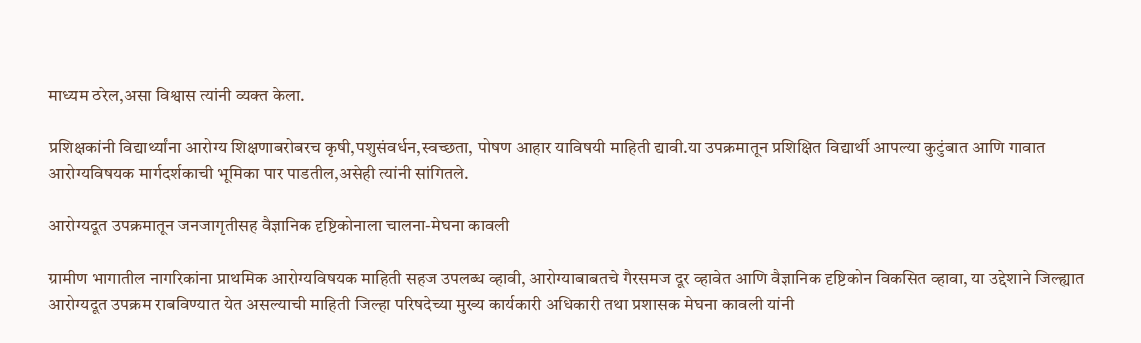माध्यम ठरेल,असा विश्वास त्यांनी व्यक्त केला.

प्रशिक्षकांनी विद्यार्थ्यांना आरोग्य शिक्षणाबरोबरच कृषी,पशुसंवर्धन,स्वच्छता, पोषण आहार याविषयी माहिती द्यावी.या उपक्रमातून प्रशिक्षित विद्यार्थी आपल्या कुटुंबात आणि गावात आरोग्यविषयक मार्गदर्शकाची भूमिका पार पाडतील,असेही त्यांनी सांगितले.

आरोग्यदूत उपक्रमातून जनजागृतीसह वैज्ञानिक दृष्टिकोनाला चालना-मेघना कावली

ग्रामीण भागातील नागरिकांना प्राथमिक आरोग्यविषयक माहिती सहज उपलब्ध व्हावी, आरोग्याबाबतचे गैरसमज दूर व्हावेत आणि वैज्ञानिक दृष्टिकोन विकसित व्हावा, या उद्देशाने जिल्ह्यात आरोग्यदूत उपक्रम राबविण्यात येत असल्याची माहिती जिल्हा परिषदेच्या मुख्य कार्यकारी अधिकारी तथा प्रशासक मेघना कावली यांनी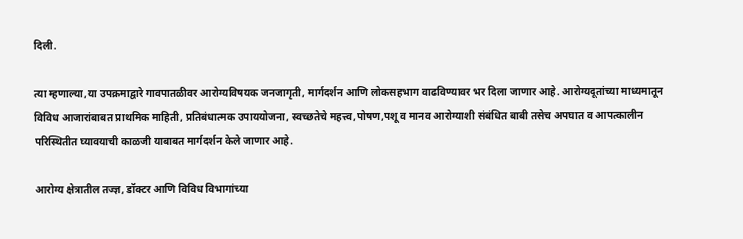दिली.

त्या म्हणाल्या,या उपक्रमाद्वारे गावपातळीवर आरोग्यविषयक जनजागृती, मार्गदर्शन आणि लोकसहभाग वाढविण्यावर भर दिला जाणार आहे. आरोग्यदूतांच्या माध्यमातून विविध आजारांबाबत प्राथमिक माहिती, प्रतिबंधात्मक उपाययोजना, स्वच्छतेचे महत्त्व,पोषण,पशू व मानव आरोग्याशी संबंधित बाबी तसेच अपघात व आपत्कालीन परिस्थितीत घ्यावयाची काळजी याबाबत मार्गदर्शन केले जाणार आहे.

आरोग्य क्षेत्रातील तज्ज्ञ, डॉक्टर आणि विविध विभागांच्या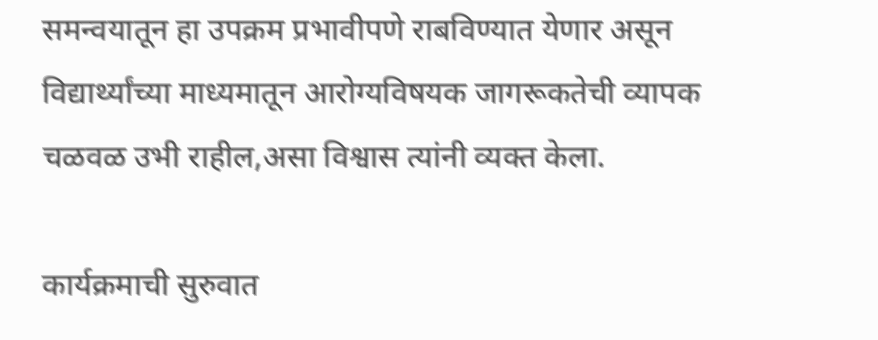समन्वयातून हा उपक्रम प्रभावीपणे राबविण्यात येणार असून विद्यार्थ्यांच्या माध्यमातून आरोग्यविषयक जागरूकतेची व्यापक चळवळ उभी राहील,असा विश्वास त्यांनी व्यक्त केला.

कार्यक्रमाची सुरुवात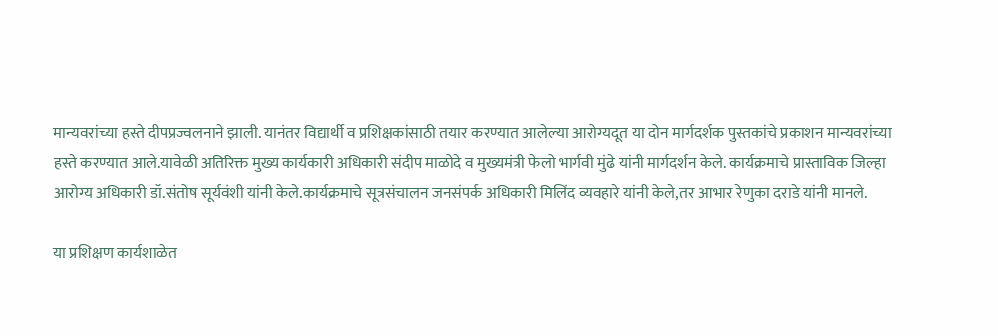मान्यवरांच्या हस्ते दीपप्रज्वलनाने झाली. यानंतर विद्यार्थी व प्रशिक्षकांसाठी तयार करण्यात आलेल्या आरोग्यदूत या दोन मार्गदर्शक पुस्तकांचे प्रकाशन मान्यवरांच्या हस्ते करण्यात आले.यावेळी अतिरिक्त मुख्य कार्यकारी अधिकारी संदीप माळोदे व मुख्यमंत्री फेलो भार्गवी मुंढे यांनी मार्गदर्शन केले. कार्यक्रमाचे प्रास्ताविक जिल्हा आरोग्य अधिकारी डॉ.संतोष सूर्यवंशी यांनी केले.कार्यक्रमाचे सूत्रसंचालन जनसंपर्क अधिकारी मिलिंद व्यवहारे यांनी केले,तर आभार रेणुका दराडे यांनी मानले.

या प्रशिक्षण कार्यशाळेत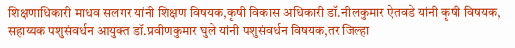शिक्षणाधिकारी माधव सलगर यांनी शिक्षण विषयक,कृषी विकास अधिकारी डॉ.नीलकुमार ऐतवडे यांनी कृषी विषयक, सहाय्यक पशुसंवर्धन आयुक्त डॉ.प्रवीणकुमार घुले यांनी पशुसंवर्धन विषयक,तर जिल्हा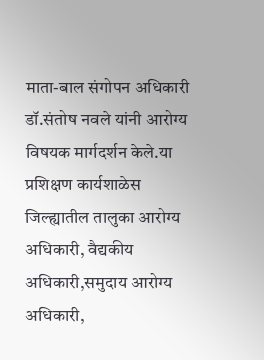माता-बाल संगोपन अधिकारी डॉ.संतोष नवले यांनी आरोग्य विषयक मार्गदर्शन केले.या प्रशिक्षण कार्यशाळेस जिल्ह्यातील तालुका आरोग्य अधिकारी, वैद्यकीय अधिकारी,समुदाय आरोग्य अधिकारी,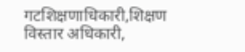गटशिक्षणाधिकारी,शिक्षण विस्तार अधिकारी,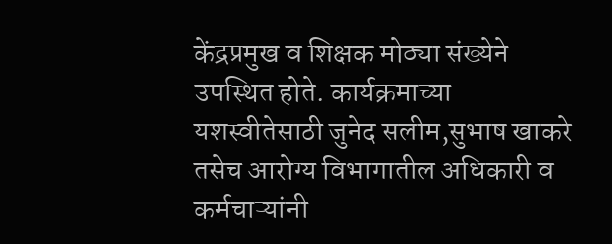केंद्रप्रमुख व शिक्षक मोठ्या संख्येने उपस्थित होते. कार्यक्रमाच्या यशस्वीतेसाठी जुनेद सलीम,सुभाष खाकरे तसेच आरोग्य विभागातील अधिकारी व कर्मचाऱ्यांनी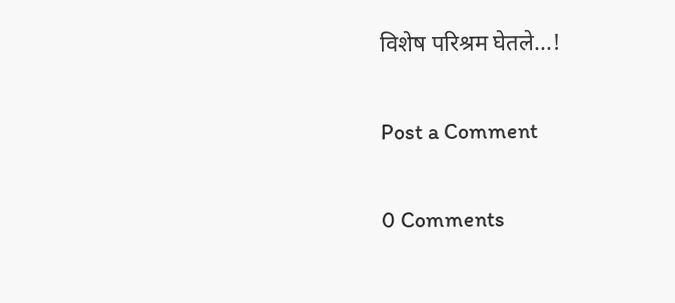विशेष परिश्रम घेतले...!

Post a Comment

0 Comments